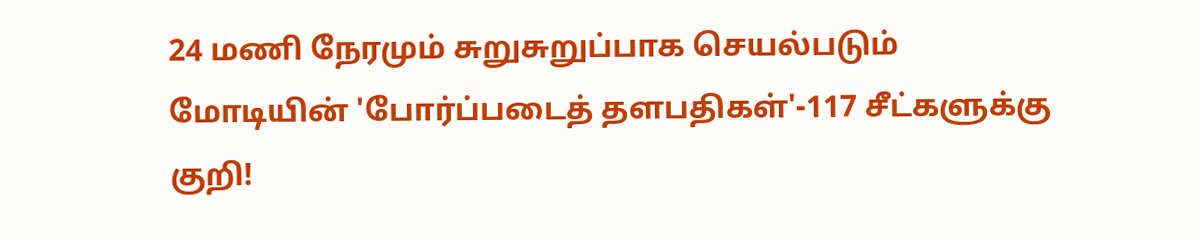24 மணி நேரமும் சுறுசுறுப்பாக செயல்படும் மோடியின் 'போர்ப்படைத் தளபதிகள்'-117 சீட்களுக்கு குறி!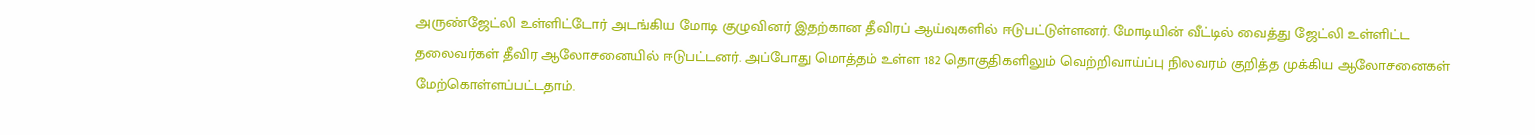அருண்ஜேட்லி உள்ளிட்டோர் அடங்கிய மோடி குழுவினர் இதற்கான தீவிரப் ஆய்வுகளில் ஈடுபட்டுள்ளனர். மோடியின் வீட்டில் வைத்து ஜேட்லி உள்ளிட்ட தலைவர்கள் தீவிர ஆலோசனையில் ஈடுபட்டனர். அப்போது மொத்தம் உள்ள 182 தொகுதிகளிலும் வெற்றிவாய்ப்பு நிலவரம் குறித்த முக்கிய ஆலோசனைகள் மேற்கொள்ளப்பட்டதாம்.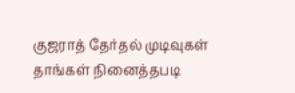குஜராத் தேர்தல் முடிவுகள் தாங்கள் நினைத்தபடி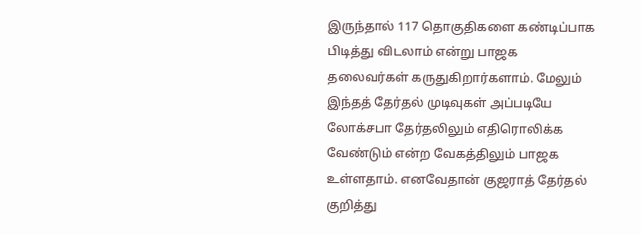இருந்தால் 117 தொகுதிகளை கண்டிப்பாக பிடித்து விடலாம் என்று பாஜக தலைவர்கள் கருதுகிறார்களாம். மேலும் இந்தத் தேர்தல் முடிவுகள் அப்படியே லோக்சபா தேர்தலிலும் எதிரொலிக்க வேண்டும் என்ற வேகத்திலும் பாஜக உள்ளதாம். எனவேதான் குஜராத் தேர்தல் குறித்து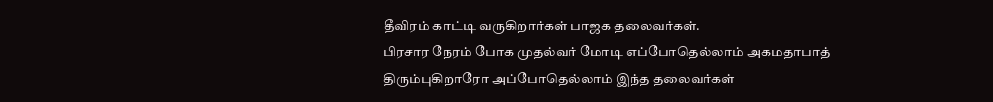தீவிரம் காட்டி வருகிறார்கள் பாஜக தலைவர்கள்.
பிரசார நேரம் போக முதல்வர் மோடி எப்போதெல்லாம் அகமதாபாத் திரும்புகிறாரோ அப்போதெல்லாம் இந்த தலைவர்கள்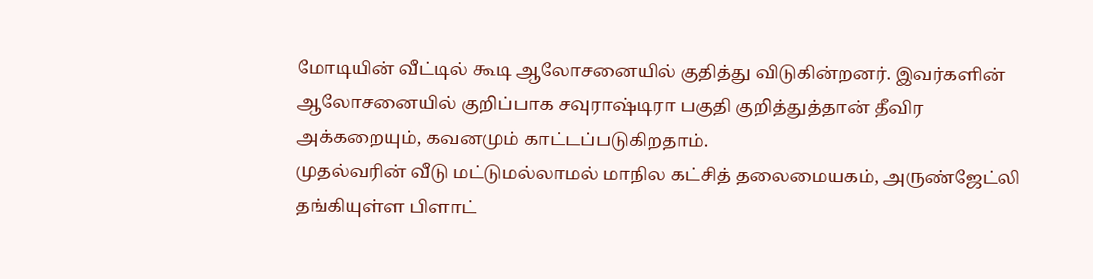மோடியின் வீட்டில் கூடி ஆலோசனையில் குதித்து விடுகின்றனர். இவர்களின் ஆலோசனையில் குறிப்பாக சவுராஷ்டிரா பகுதி குறித்துத்தான் தீவிர அக்கறையும், கவனமும் காட்டப்படுகிறதாம்.
முதல்வரின் வீடு மட்டுமல்லாமல் மாநில கட்சித் தலைமையகம், அருண்ஜேட்லி தங்கியுள்ள பிளாட்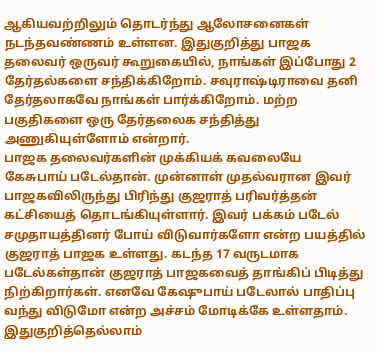ஆகியவற்றிலும் தொடர்ந்து ஆலோசனைகள் நடந்தவண்ணம் உள்ளன. இதுகுறித்து பாஜக தலைவர் ஒருவர் கூறுகையில், நாங்கள் இப்போது 2 தேர்தல்களை சந்திக்கிறோம். சவுராஷ்டிராவை தனி தேர்தலாகவே நாங்கள் பார்க்கிறோம். மற்ற பகுதிகளை ஒரு தேர்தலைக சந்தித்து அணுகியுள்ளோம் என்றார்.
பாஜக தலைவர்களின் முக்கியக் கவலையே கேசுபாய் படேல்தான். முன்னாள் முதல்வரான இவர் பாஜகவிலிருந்து பிரிந்து குஜராத் பரிவர்த்தன் கட்சியைத் தொடங்கியுள்ளார். இவர் பக்கம் படேல் சமுதாயத்தினர் போய் விடுவார்களோ என்ற பயத்தில் குஜராத் பாஜக உள்ளது. கடந்த 17 வருடமாக படேல்கள்தான் குஜராத் பாஜகவைத் தாங்கிப் பிடித்து நிற்கிறார்கள். எனவே கேஷுபாய் படேலால் பாதிப்பு வந்து விடுமோ என்ற அச்சம் மோடிக்கே உள்ளதாம்.
இதுகுறித்தெல்லாம்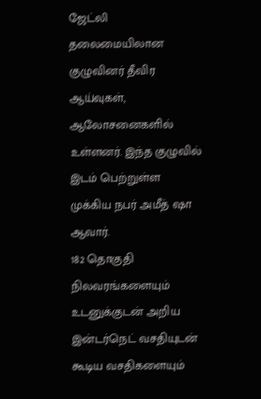ஜேட்லி தலைமையிலான குழுவினர் தீவிர ஆய்வுகள், ஆலோசனைகளில் உள்ளனர். இந்த குழுவில் இடம் பெற்றுள்ள முக்கிய நபர் அமீத் ஷா ஆவார்.
182 தொகுதி நிலவரங்களையும் உடனுக்குடன் அறிய இன்டர்நெட் வசதியுடன் கூடிய வசதிகளையும்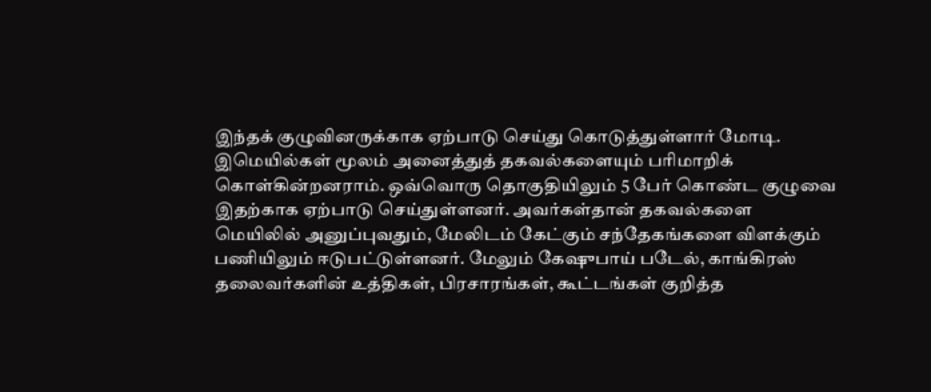இந்தக் குழுவினருக்காக ஏற்பாடு செய்து கொடுத்துள்ளார் மோடி. இமெயில்கள் மூலம் அனைத்துத் தகவல்களையும் பரிமாறிக் கொள்கின்றனராம். ஒவ்வொரு தொகுதியிலும் 5 பேர் கொண்ட குழுவை இதற்காக ஏற்பாடு செய்துள்ளனர். அவர்கள்தான் தகவல்களை மெயிலில் அனுப்புவதும், மேலிடம் கேட்கும் சந்தேகங்களை விளக்கும் பணியிலும் ஈடுபட்டுள்ளனர். மேலும் கேஷுபாய் படேல், காங்கிரஸ் தலைவர்களின் உத்திகள், பிரசாரங்கள், கூட்டங்கள் குறித்த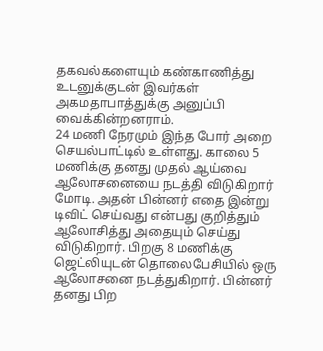தகவல்களையும் கண்காணித்து உடனுக்குடன் இவர்கள் அகமதாபாத்துக்கு அனுப்பி வைக்கின்றனராம்.
24 மணி நேரமும் இந்த போர் அறை செயல்பாட்டில் உள்ளது. காலை 5 மணிக்கு தனது முதல் ஆய்வை ஆலோசனையை நடத்தி விடுகிறார் மோடி. அதன் பின்னர் எதை இன்று டிவிட் செய்வது என்பது குறித்தும் ஆலோசித்து அதையும் செய்து விடுகிறார். பிறகு 8 மணிக்கு ஜெட்லியுடன் தொலைபேசியில் ஒரு ஆலோசனை நடத்துகிறார். பின்னர் தனது பிற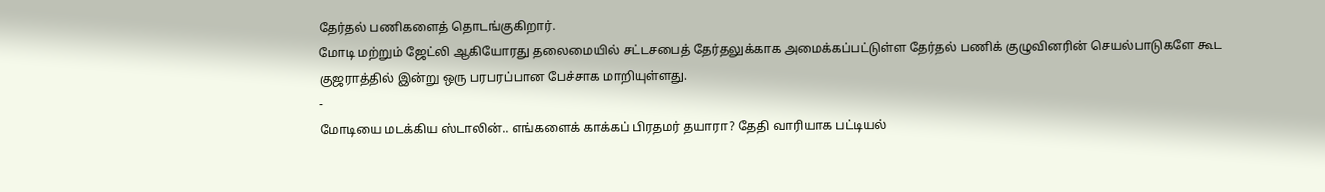தேர்தல் பணிகளைத் தொடங்குகிறார்.
மோடி மற்றும் ஜேட்லி ஆகியோரது தலைமையில் சட்டசபைத் தேர்தலுக்காக அமைக்கப்பட்டுள்ள தேர்தல் பணிக் குழுவினரின் செயல்பாடுகளே கூட குஜராத்தில் இன்று ஒரு பரபரப்பான பேச்சாக மாறியுள்ளது.
-
மோடியை மடக்கிய ஸ்டாலின்.. எங்களைக் காக்கப் பிரதமர் தயாரா? தேதி வாரியாக பட்டியல்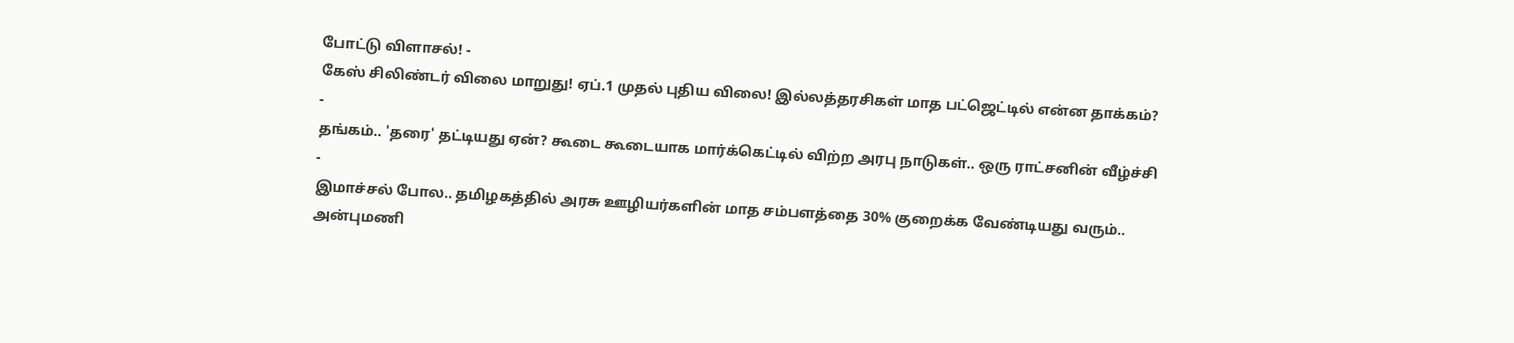போட்டு விளாசல்! -
கேஸ் சிலிண்டர் விலை மாறுது! ஏப்.1 முதல் புதிய விலை! இல்லத்தரசிகள் மாத பட்ஜெட்டில் என்ன தாக்கம்? -
தங்கம்.. 'தரை' தட்டியது ஏன்? கூடை கூடையாக மார்க்கெட்டில் விற்ற அரபு நாடுகள்.. ஒரு ராட்சனின் வீழ்ச்சி -
இமாச்சல் போல.. தமிழகத்தில் அரசு ஊழியர்களின் மாத சம்பளத்தை 30% குறைக்க வேண்டியது வரும்.. அன்புமணி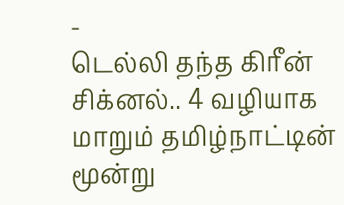-
டெல்லி தந்த கிரீன் சிக்னல்.. 4 வழியாக மாறும் தமிழ்நாட்டின் மூன்று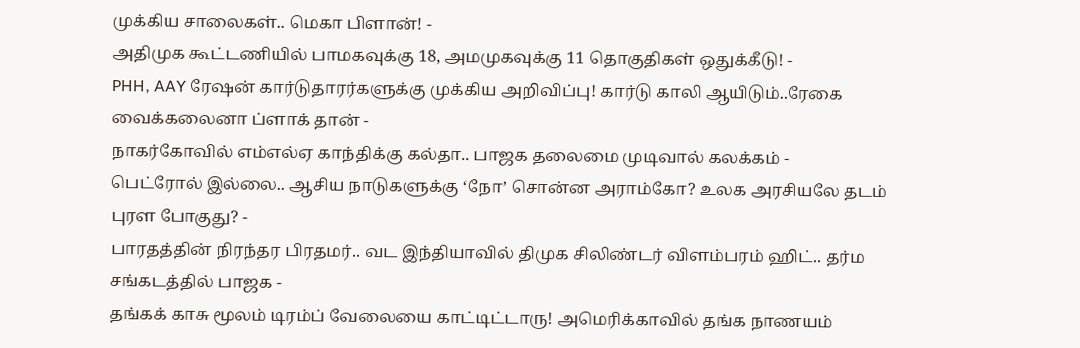முக்கிய சாலைகள்.. மெகா பிளான்! -
அதிமுக கூட்டணியில் பாமகவுக்கு 18, அமமுகவுக்கு 11 தொகுதிகள் ஒதுக்கீடு! -
PHH, AAY ரேஷன் கார்டுதாரர்களுக்கு முக்கிய அறிவிப்பு! கார்டு காலி ஆயிடும்..ரேகை வைக்கலைனா ப்ளாக் தான் -
நாகர்கோவில் எம்எல்ஏ காந்திக்கு கல்தா.. பாஜக தலைமை முடிவால் கலக்கம் -
பெட்ரோல் இல்லை.. ஆசிய நாடுகளுக்கு ‘நோ’ சொன்ன அராம்கோ? உலக அரசியலே தடம் புரள போகுது? -
பாரதத்தின் நிரந்தர பிரதமர்.. வட இந்தியாவில் திமுக சிலிண்டர் விளம்பரம் ஹிட்.. தர்ம சங்கடத்தில் பாஜக -
தங்கக் காசு மூலம் டிரம்ப் வேலையை காட்டிட்டாரு! அமெரிக்காவில் தங்க நாணயம்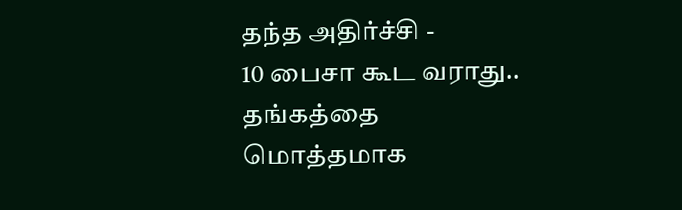தந்த அதிர்ச்சி -
10 பைசா கூட வராது.. தங்கத்தை மொத்தமாக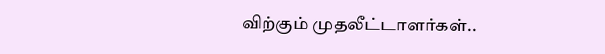விற்கும் முதலீட்டாளர்கள்..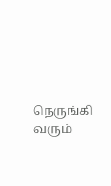நெருங்கி வரும்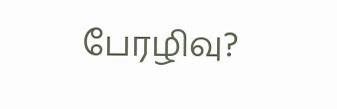பேரழிவு?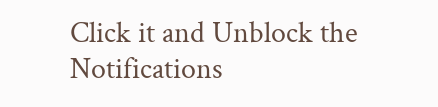Click it and Unblock the Notifications